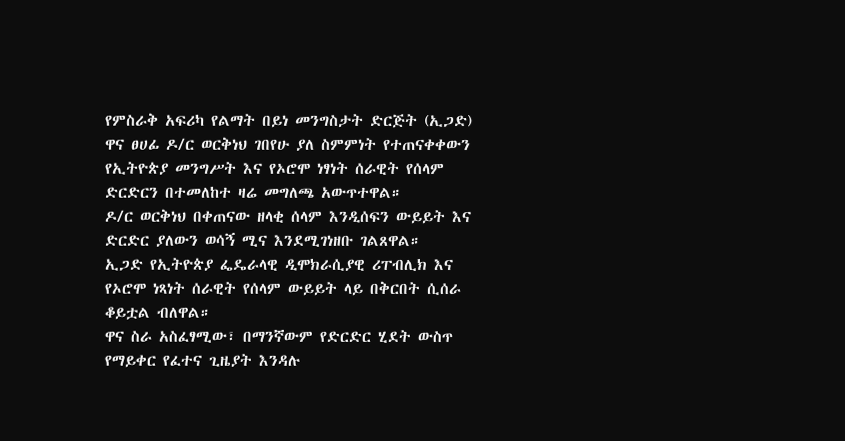የምስራቅ አፍሪካ የልማት በይነ መንግስታት ድርጅት (ኢጋድ) ዋና ፀሀፊ ዶ/ር ወርቅነህ ገበየሁ ያለ ስምምነት የተጠናቀቀውን የኢትዮጵያ መንግሥት እና የኦሮሞ ነፃነት ሰራዊት የሰላም ድርድርን በተመለከተ ዛሬ መግለጫ አውጥተዋል።
ዶ/ር ወርቅነህ በቀጠናው ዘላቂ ሰላም እንዲሰፍን ውይይት እና ድርድር ያለውን ወሳኝ ሚና እንደሚገነዘቡ ገልጸዋል።
ኢጋድ የኢትዮጵያ ፌዴራላዊ ዲሞክራሲያዊ ሪፐብሊክ እና የኦሮሞ ነጻነት ሰራዊት የሰላም ውይይት ላይ በቅርበት ሲሰራ ቆይቷል ብለዋል።
ዋና ስራ አስፈፃሚው፣ በማንኛውም የድርድር ሂደት ውስጥ የማይቀር የፈተና ጊዜያት እንዳሉ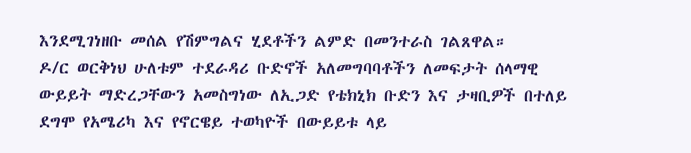እንደሚገነዘቡ መሰል የሽምግልና ሂደቶችን ልምድ በመንተራስ ገልጸዋል።
ዶ/ር ወርቅነህ ሁለቱም ተደራዳሪ ቡድኖች አለመግባባቶችን ለመፍታት ሰላማዊ ውይይት ማድረጋቸውን አመስግነው ለኢጋድ የቴክኒክ ቡድን እና ታዛቢዎች በተለይ ደግሞ የአሜሪካ እና የኖርዌይ ተወካዮች በውይይቱ ላይ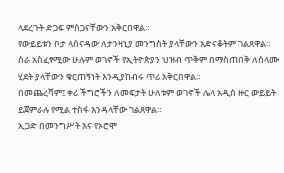ላደረጉት ድጋፍ ምስጋናቸውን አቅርበዋል።
የውይይቱን ቦታ ላሰናዳው ለታንዛኒያ መንግስት ያላቸውን አድናቆትም ገልጸዋል።
ስራ አስፈፃሚው ሁሉም ወገኖች የኢትዮጵያን ህዝብ ጥቅም በማስጠበቅ ለሰላሙ ሂደት ያላቸውን ቁርጠኝነት እንዲያከብሩ ጥሪ አቅርበዋል።
በመጨረሻም፤ ቀሪ ችግሮችን ለመፍታት ሁለቱም ወገኖች ሌላ አዲስ ዙር ውይይት ይጀምራሉ የሚል ተስፋ እንዳላቸው ገልጸዋል።
ኢጋድ በመንግሥት እና የኦሮሞ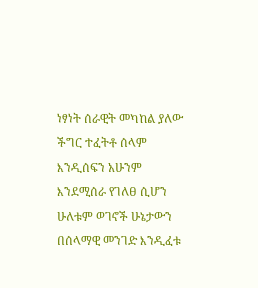ነፃነት ሰራዊት መካከል ያለው ችግር ተፈትቶ ሰላም እንዲሰፍን አሁንም እንደሚሰራ የገለፀ ሲሆን ሁለቱም ወገኖች ሁኔታውን በሰላማዊ መንገድ እንዲፈቱ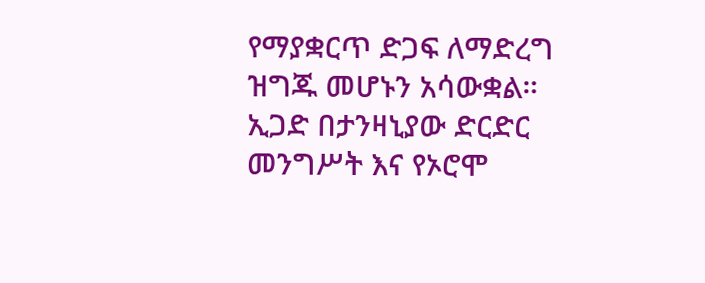የማያቋርጥ ድጋፍ ለማድረግ ዝግጁ መሆኑን አሳውቋል።
ኢጋድ በታንዛኒያው ድርድር መንግሥት እና የኦሮሞ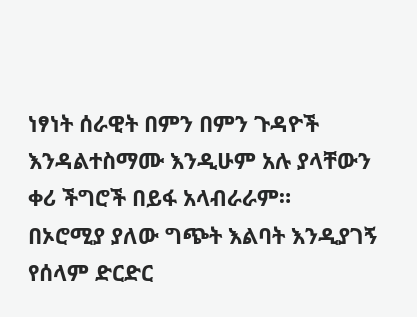ነፃነት ሰራዊት በምን በምን ጉዳዮች እንዳልተስማሙ እንዲሁም አሉ ያላቸውን ቀሪ ችግሮች በይፋ አላብራራም።
በኦሮሚያ ያለው ግጭት እልባት እንዲያገኝ የሰላም ድርድር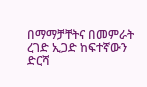በማማቻቸትና በመምራት ረገድ ኢጋድ ከፍተኛውን ድርሻ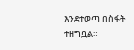እንደተወጣ በስፋት ተዘግቧል።